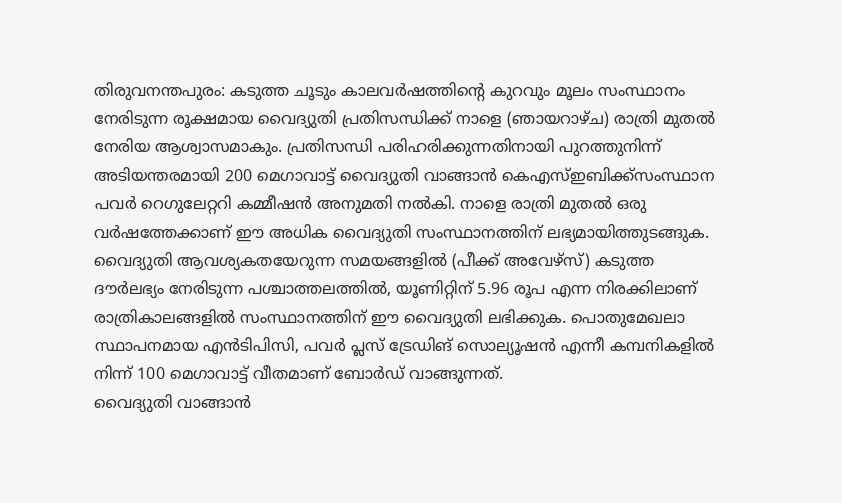തിരുവനന്തപുരം: കടുത്ത ചൂടും കാലവർഷത്തിന്റെ കുറവും മൂലം സംസ്ഥാനം നേരിടുന്ന രൂക്ഷമായ വൈദ്യുതി പ്രതിസന്ധിക്ക് നാളെ (ഞായറാഴ്ച) രാത്രി മുതൽ നേരിയ ആശ്വാസമാകും. പ്രതിസന്ധി പരിഹരിക്കുന്നതിനായി പുറത്തുനിന്ന് അടിയന്തരമായി 200 മെഗാവാട്ട് വൈദ്യുതി വാങ്ങാൻ കെഎസ്ഇബിക്ക്സംസ്ഥാന പവർ റെഗുലേറ്ററി കമ്മീഷൻ അനുമതി നൽകി. നാളെ രാത്രി മുതൽ ഒരു വർഷത്തേക്കാണ് ഈ അധിക വൈദ്യുതി സംസ്ഥാനത്തിന് ലഭ്യമായിത്തുടങ്ങുക.
വൈദ്യുതി ആവശ്യകതയേറുന്ന സമയങ്ങളിൽ (പീക്ക് അവേഴ്സ്) കടുത്ത ദൗർലഭ്യം നേരിടുന്ന പശ്ചാത്തലത്തിൽ, യൂണിറ്റിന് 5.96 രൂപ എന്ന നിരക്കിലാണ് രാത്രികാലങ്ങളിൽ സംസ്ഥാനത്തിന് ഈ വൈദ്യുതി ലഭിക്കുക. പൊതുമേഖലാ സ്ഥാപനമായ എൻടിപിസി, പവർ പ്ലസ് ട്രേഡിങ് സൊല്യൂഷൻ എന്നീ കമ്പനികളിൽ നിന്ന് 100 മെഗാവാട്ട് വീതമാണ് ബോർഡ് വാങ്ങുന്നത്.
വൈദ്യുതി വാങ്ങാൻ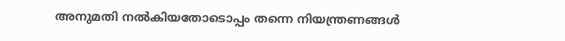അനുമതി നൽകിയതോടൊപ്പം തന്നെ നിയന്ത്രണങ്ങൾ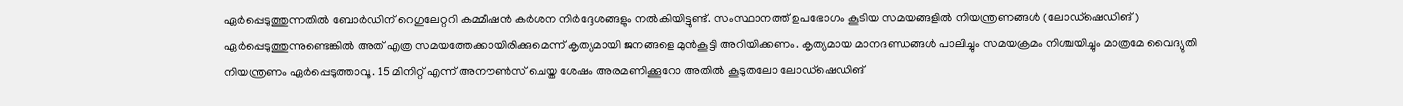ഏർപ്പെടുത്തുന്നതിൽ ബോർഡിന് റെഗുലേറ്ററി കമ്മീഷൻ കർശന നിർദ്ദേശങ്ങളും നൽകിയിട്ടുണ്ട്. സംസ്ഥാനത്ത് ഉപഭോഗം കൂടിയ സമയങ്ങളിൽ നിയന്ത്രണങ്ങൾ (ലോഡ്ഷെഡിങ്) ഏർപ്പെടുത്തുന്നുണ്ടെങ്കിൽ അത് എത്ര സമയത്തേക്കായിരിക്കുമെന്ന് കൃത്യമായി ജനങ്ങളെ മുൻകൂട്ടി അറിയിക്കണം. കൃത്യമായ മാനദണ്ഡങ്ങൾ പാലിച്ചും സമയക്രമം നിശ്ചയിച്ചും മാത്രമേ വൈദ്യുതി നിയന്ത്രണം ഏർപ്പെടുത്താവൂ. 15 മിനിറ്റ് എന്ന് അനൗൺസ് ചെയ്ത ശേഷം അരമണിക്കൂറോ അതിൽ കൂടുതലോ ലോഡ്ഷെഡിങ്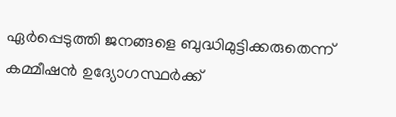ഏർപ്പെടുത്തി ജനങ്ങളെ ബുദ്ധിമുട്ടിക്കരുതെന്ന് കമ്മീഷൻ ഉദ്യോഗസ്ഥർക്ക്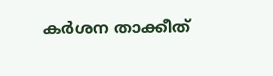കർശന താക്കീത്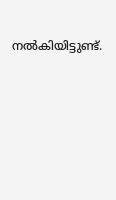നൽകിയിട്ടുണ്ട്.